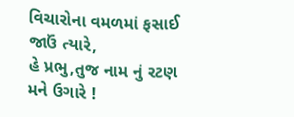વિચારોના વમળમાં ફસાઈ જાઉં ત્યારે,
હે પ્રભુ,તુજ નામ નું રટણ મને ઉગારે !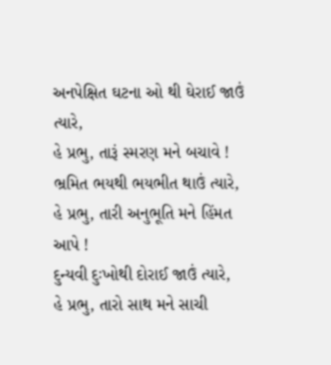અનપેક્ષિત ઘટના ઓ થી ઘેરાઈ જાઉં ત્યારે,
હે પ્રભુ, તારૂં સ્મરણ મને બચાવે !
ભ્રમિત ભયથી ભયભીત થાઉં ત્યારે,
હે પ્રભુ, તારી અનુભૂતિ મને હિંમત આપે !
દુન્યવી દુઃખોથી દોરાઈ જાઉં ત્યારે,
હે પ્રભુ, તારો સાથ મને સાચી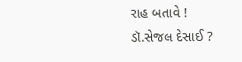રાહ બતાવે !
ડૉ.સેજલ દેસાઈ ?